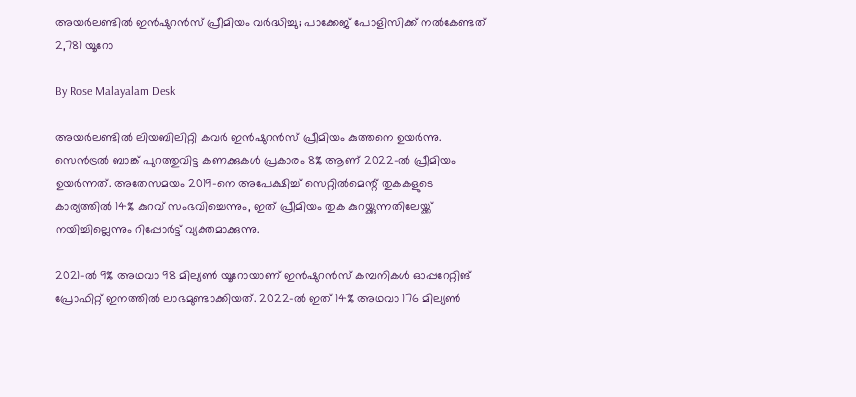അയർലണ്ടിൽ ഇൻഷുറൻസ് പ്രീമിയം വർദ്ധിച്ചു; പാക്കേജ് പോളിസിക്ക് നൽകേണ്ടത് 2,781 യൂറോ

By Rose Malayalam Desk

അയര്‍ലണ്ടില്‍ ലിയബിലിറ്റി കവര്‍ ഇന്‍ഷുറന്‍സ് പ്രീമിയം കുത്തനെ ഉയര്‍ന്നു. സെന്‍ട്രല്‍ ബാങ്ക് പുറത്തുവിട്ട കണക്കുകള്‍ പ്രകാരം 8% ആണ് 2022-ല്‍ പ്രീമിയം ഉയര്‍ന്നത്. അതേസമയം 2019-നെ അപേക്ഷിച്ച് സെറ്റില്‍മെന്റ് തുകകളുടെ കാര്യത്തില്‍ 14% കുറവ് സംഭവിച്ചെന്നും, ഇത് പ്രീമിയം തുക കുറയ്ക്കുന്നതിലേയ്ക്ക് നയിച്ചില്ലെന്നും റിപ്പോര്‍ട്ട് വ്യക്തമാക്കുന്നു.

2021-ല്‍ 9% അഥവാ 98 മില്യണ്‍ യൂറോയാണ് ഇന്‍ഷുറന്‍സ് കമ്പനികള്‍ ഓപ്പറേറ്റിങ് പ്രോഫിറ്റ് ഇനത്തില്‍ ലാഭമുണ്ടാക്കിയത്. 2022-ല്‍ ഇത് 14% അഥവാ 176 മില്യണ്‍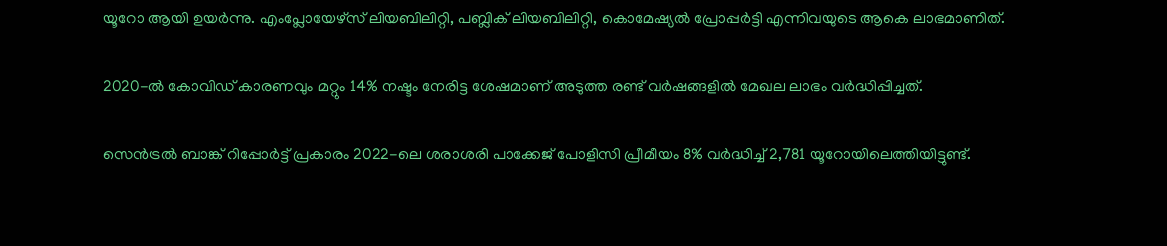യൂറോ ആയി ഉയര്‍ന്നു. എംപ്ലോയേഴ്‌സ് ലിയബിലിറ്റി, പബ്ലിക് ലിയബിലിറ്റി, കൊമേഷ്യല്‍ പ്രോപ്പര്‍ട്ടി എന്നിവയുടെ ആകെ ലാഭമാണിത്.

2020-ല്‍ കോവിഡ് കാരണവും മറ്റും 14% നഷ്ടം നേരിട്ട ശേഷമാണ് അടുത്ത രണ്ട് വര്‍ഷങ്ങളില്‍ മേഖല ലാഭം വര്‍ദ്ധിപ്പിച്ചത്.

സെന്‍ട്രല്‍ ബാങ്ക് റിപ്പോര്‍ട്ട് പ്രകാരം 2022-ലെ ശരാശരി പാക്കേജ് പോളിസി പ്രീമീയം 8% വര്‍ദ്ധിച്ച് 2,781 യൂറോയിലെത്തിയിട്ടുണ്ട്.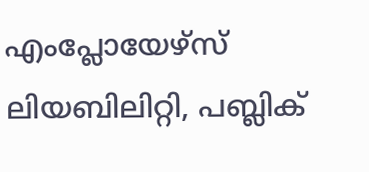എംപ്ലോയേഴ്‌സ് ലിയബിലിറ്റി, പബ്ലിക്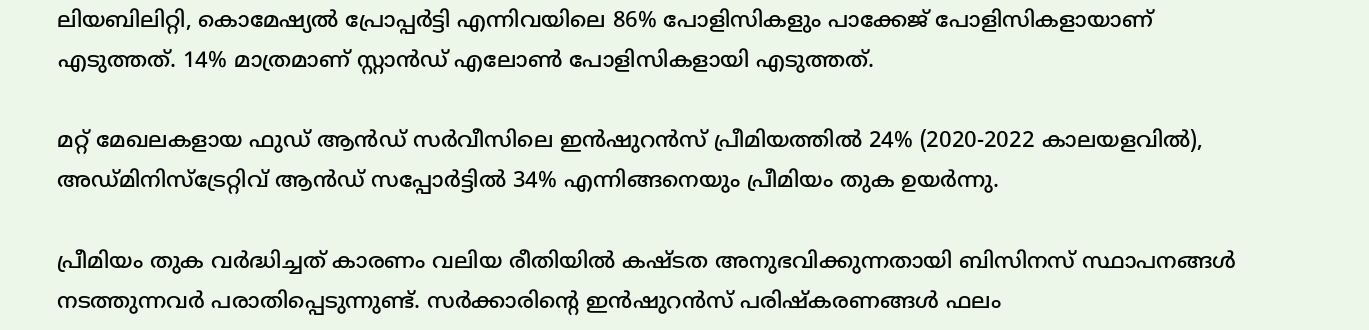ലിയബിലിറ്റി, കൊമേഷ്യല്‍ പ്രോപ്പര്‍ട്ടി എന്നിവയിലെ 86% പോളിസികളും പാക്കേജ് പോളിസികളായാണ് എടുത്തത്. 14% മാത്രമാണ് സ്റ്റാന്‍ഡ് എലോണ്‍ പോളിസികളായി എടുത്തത്.

മറ്റ് മേഖലകളായ ഫുഡ് ആന്‍ഡ് സര്‍വീസിലെ ഇന്‍ഷുറന്‍സ് പ്രീമിയത്തില്‍ 24% (2020-2022 കാലയളവില്‍), അഡ്മിനിസ്‌ട്രേറ്റിവ് ആന്‍ഡ് സപ്പോര്‍ട്ടില്‍ 34% എന്നിങ്ങനെയും പ്രീമിയം തുക ഉയര്‍ന്നു.

പ്രീമിയം തുക വര്‍ദ്ധിച്ചത് കാരണം വലിയ രീതിയില്‍ കഷ്ടത അനുഭവിക്കുന്നതായി ബിസിനസ് സ്ഥാപനങ്ങള്‍ നടത്തുന്നവര്‍ പരാതിപ്പെടുന്നുണ്ട്. സര്‍ക്കാരിന്റെ ഇന്‍ഷുറന്‍സ് പരിഷ്‌കരണങ്ങള്‍ ഫലം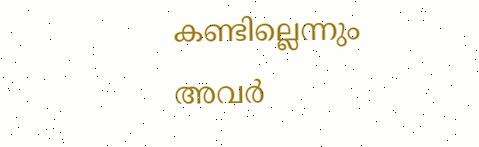കണ്ടില്ലെന്നും അവര്‍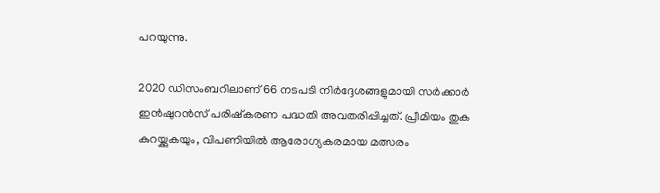പറയുന്നു.

2020 ഡിസംബറിലാണ് 66 നടപടി നിര്‍ദ്ദേശങ്ങളുമായി സര്‍ക്കാര്‍ ഇന്‍ഷുറന്‍സ് പരിഷ്‌കരണ പദ്ധതി അവതരിപ്പിച്ചത്. പ്രീമിയം തുക കുറയ്ക്കുകയും, വിപണിയില്‍ ആരോഗ്യകരമായ മത്സരം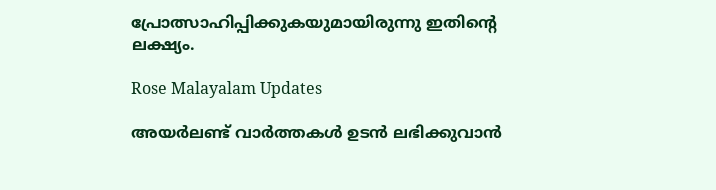പ്രോത്സാഹിപ്പിക്കുകയുമായിരുന്നു ഇതിന്റെ ലക്ഷ്യം.

Rose Malayalam Updates

അയർലണ്ട് വാർത്തകൾ ഉടൻ ലഭിക്കുവാൻ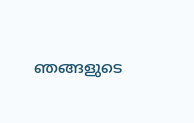ഞങ്ങളുടെ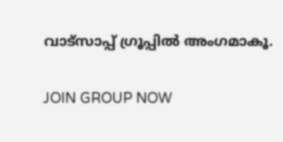വാട്സാപ്പ് ഗ്രൂപ്പിൽ അംഗമാകൂ.

JOIN GROUP NOW